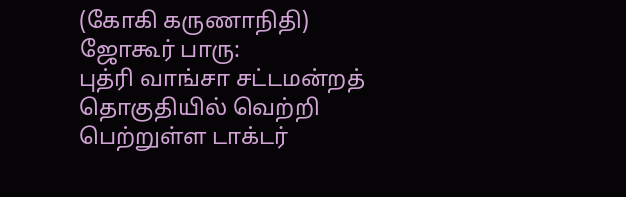(கோகி கருணாநிதி)
ஜோகூர் பாரு:
புத்ரி வாங்சா சட்டமன்றத் தொகுதியில் வெற்றி பெற்றுள்ள டாக்டர்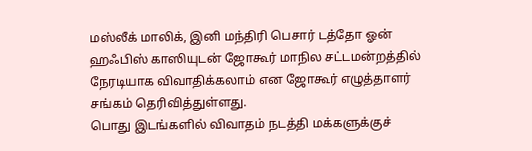மஸ்லீக் மாலிக், இனி மந்திரி பெசார் டத்தோ ஓன் ஹஃபிஸ் காஸியுடன் ஜோகூர் மாநில சட்டமன்றத்தில் நேரடியாக விவாதிக்கலாம் என ஜோகூர் எழுத்தாளர் சங்கம் தெரிவித்துள்ளது.
பொது இடங்களில் விவாதம் நடத்தி மக்களுக்குச்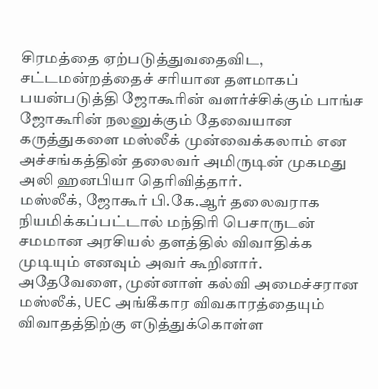சிரமத்தை ஏற்படுத்துவதைவிட, சட்டமன்றத்தைச் சரியான தளமாகப் பயன்படுத்தி ஜோகூரின் வளர்ச்சிக்கும் பாங்ச ஜோகூரின் நலனுக்கும் தேவையான கருத்துகளை மஸ்லீக் முன்வைக்கலாம் என அச்சங்கத்தின் தலைவர் அமிருடின் முகமது அலி ஹனபியா தெரிவித்தார்.
மஸ்லீக், ஜோகூர் பி.கே.ஆர் தலைவராக நியமிக்கப்பட்டால் மந்திரி பெசாருடன் சமமான அரசியல் தளத்தில் விவாதிக்க முடியும் எனவும் அவர் கூறினார்.
அதேவேளை, முன்னாள் கல்வி அமைச்சரான மஸ்லீக், UEC அங்கீகார விவகாரத்தையும் விவாதத்திற்கு எடுத்துக்கொள்ள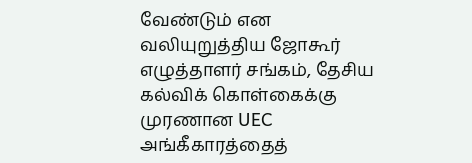வேண்டும் என வலியுறுத்திய ஜோகூர் எழுத்தாளர் சங்கம், தேசிய கல்விக் கொள்கைக்கு முரணான UEC அங்கீகாரத்தைத்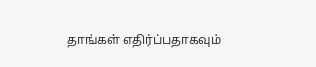தாங்கள் எதிர்ப்பதாகவும்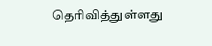தெரிவித்துள்ளது